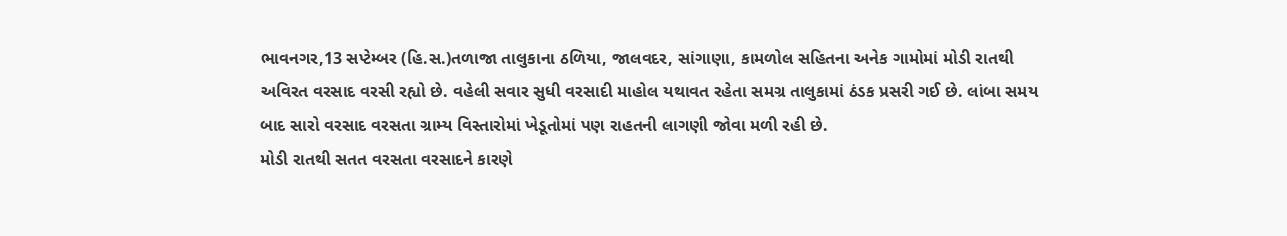ભાવનગર,13 સપ્ટેમ્બર (હિ.સ.)તળાજા તાલુકાના ઠળિયા, જાલવદર, સાંગાણા, કામળોલ સહિતના અનેક ગામોમાં મોડી રાતથી અવિરત વરસાદ વરસી રહ્યો છે. વહેલી સવાર સુધી વરસાદી માહોલ યથાવત રહેતા સમગ્ર તાલુકામાં ઠંડક પ્રસરી ગઈ છે. લાંબા સમય બાદ સારો વરસાદ વરસતા ગ્રામ્ય વિસ્તારોમાં ખેડૂતોમાં પણ રાહતની લાગણી જોવા મળી રહી છે.
મોડી રાતથી સતત વરસતા વરસાદને કારણે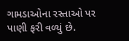ગામડાઓના રસ્તાઓ પર પાણી ફરી વળ્યું છે.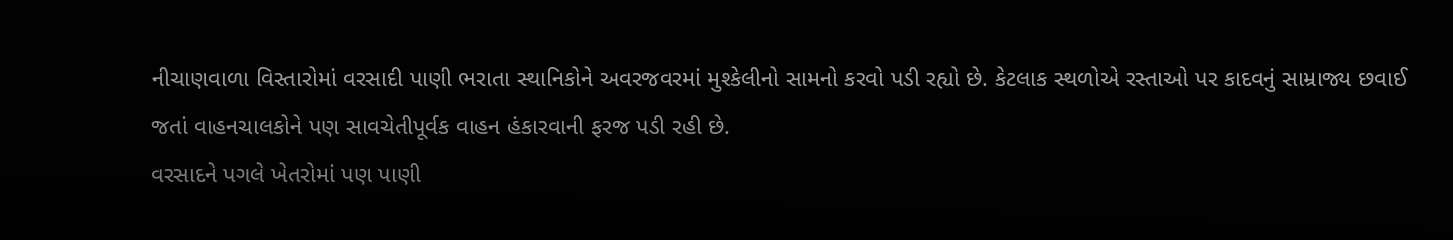નીચાણવાળા વિસ્તારોમાં વરસાદી પાણી ભરાતા સ્થાનિકોને અવરજવરમાં મુશ્કેલીનો સામનો કરવો પડી રહ્યો છે. કેટલાક સ્થળોએ રસ્તાઓ પર કાદવનું સામ્રાજ્ય છવાઈ જતાં વાહનચાલકોને પણ સાવચેતીપૂર્વક વાહન હંકારવાની ફરજ પડી રહી છે.
વરસાદને પગલે ખેતરોમાં પણ પાણી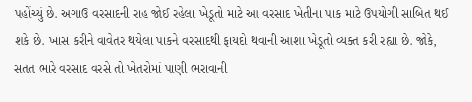પહોંચ્યું છે. અગાઉ વરસાદની રાહ જોઈ રહેલા ખેડૂતો માટે આ વરસાદ ખેતીના પાક માટે ઉપયોગી સાબિત થઈ શકે છે. ખાસ કરીને વાવેતર થયેલા પાકને વરસાદથી ફાયદો થવાની આશા ખેડૂતો વ્યક્ત કરી રહ્યા છે. જોકે, સતત ભારે વરસાદ વરસે તો ખેતરોમાં પાણી ભરાવાની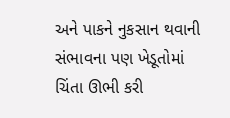અને પાકને નુકસાન થવાની સંભાવના પણ ખેડૂતોમાં ચિંતા ઊભી કરી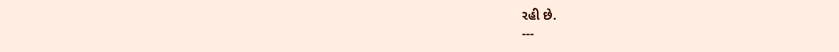રહી છે.
---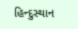હિન્દુસ્થાન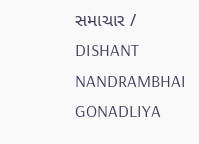સમાચાર / DISHANT NANDRAMBHAI GONADLIYA